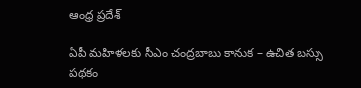ఆంధ్ర ప్రదేశ్

ఏపీ మహిళలకు సీఎం చంద్రబాబు కానుక – ఉచిత బస్సు పథకం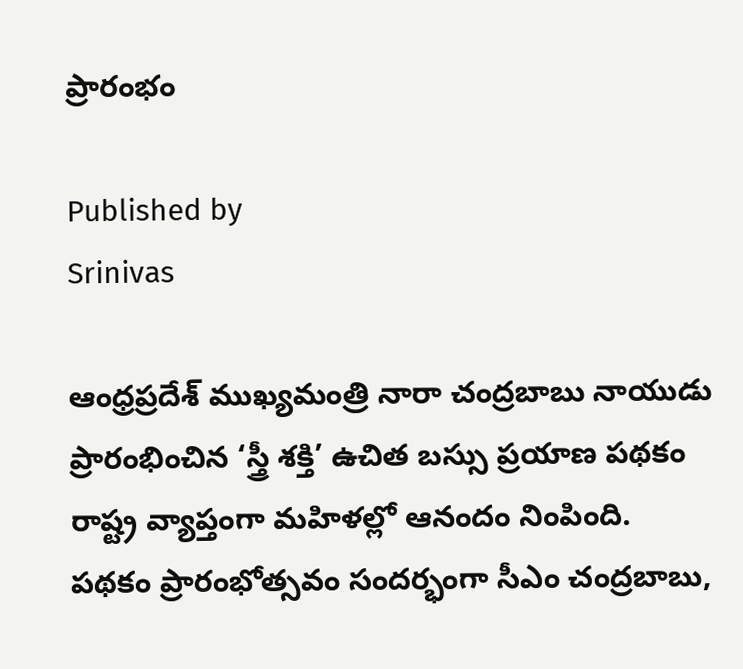ప్రారంభం

Published by
Srinivas

ఆంధ్రప్రదేశ్ ముఖ్యమంత్రి నారా చంద్రబాబు నాయుడు ప్రారంభించిన ‘స్త్రీ శక్తి’ ఉచిత బస్సు ప్రయాణ పథకం రాష్ట్ర వ్యాప్తంగా మహిళల్లో ఆనందం నింపింది. పథకం ప్రారంభోత్సవం సందర్భంగా సీఎం చంద్రబాబు,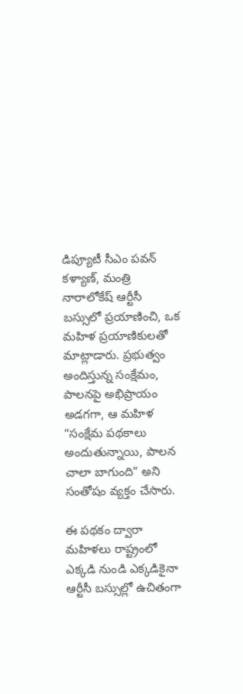డిప్యూటీ సీఎం పవన్ కళ్యాణ్, మంత్రి నారాలోకేష్ ఆర్టీసీ బస్సులో ప్రయాణించి, ఒక మహిళ ప్రయాణికులతో మాట్లాడారు. ప్రభుత్వం అందిస్తున్న సంక్షేమం, పాలనపై అభిప్రాయం అడగగా, ఆ మహిళ “సంక్షేమ పథకాలు అందుతున్నాయి, పాలన చాలా బాగుంది” అని సంతోషం వ్యక్తం చేసారు.

ఈ పథకం ద్వారా మహిళలు రాష్ట్రంలో ఎక్కడి నుండి ఎక్కడికైనా ఆర్టీసీ బస్సుల్లో ఉచితంగా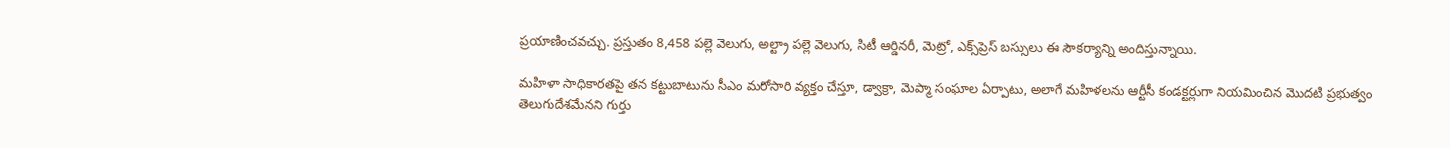ప్రయాణించవచ్చు. ప్రస్తుతం 8,458 పల్లె వెలుగు, అల్ట్రా పల్లె వెలుగు, సిటీ ఆర్డినరీ, మెట్రో, ఎక్స్‌ప్రెస్ బస్సులు ఈ సౌకర్యాన్ని అందిస్తున్నాయి.

మహిళా సాధికారతపై తన కట్టుబాటును సీఎం మరోసారి వ్యక్తం చేస్తూ, డ్వాక్రా, మెప్మా సంఘాల ఏర్పాటు, అలాగే మహిళలను ఆర్టీసీ కండక్టర్లుగా నియమించిన మొదటి ప్రభుత్వం తెలుగుదేశమేనని గుర్తు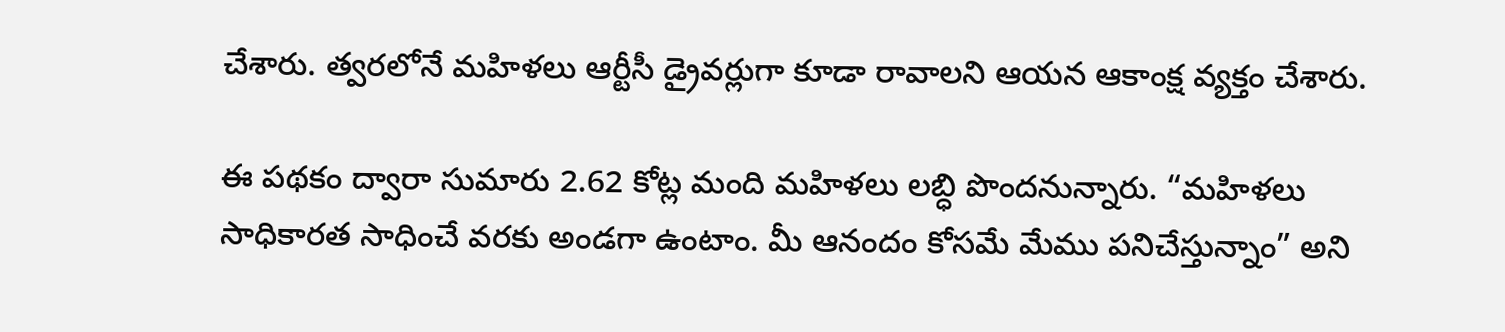చేశారు. త్వరలోనే మహిళలు ఆర్టీసీ డ్రైవర్లుగా కూడా రావాలని ఆయన ఆకాంక్ష వ్యక్తం చేశారు.

ఈ పథకం ద్వారా సుమారు 2.62 కోట్ల మంది మహిళలు లబ్ధి పొందనున్నారు. “మహిళలు సాధికారత సాధించే వరకు అండగా ఉంటాం. మీ ఆనందం కోసమే మేము పనిచేస్తున్నాం” అని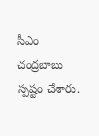సీఎం చంద్రబాబు స్పష్టం చేశారు.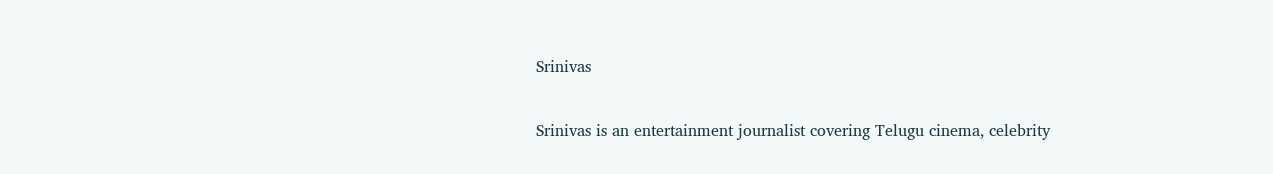Srinivas

Srinivas is an entertainment journalist covering Telugu cinema, celebrity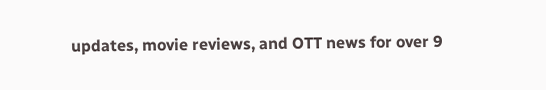updates, movie reviews, and OTT news for over 9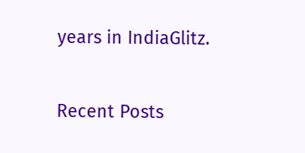years in IndiaGlitz.

Recent Posts